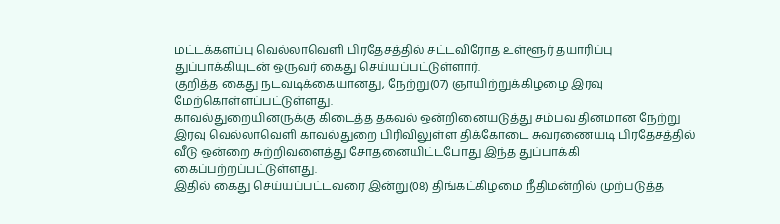மட்டக்களப்பு வெல்லாவெளி பிரதேசத்தில் சட்டவிரோத உள்ளூர் தயாரிப்பு துப்பாக்கியுடன் ஒருவர் கைது செய்யப்பட்டுள்ளார்.
குறித்த கைது நடவடிக்கையானது, நேற்று(07) ஞாயிற்றுக்கிழழை இரவு மேற்கொள்ளப்பட்டுள்ளது.
காவல்துறையினருக்கு கிடைத்த தகவல் ஒன்றினையடுத்து சம்பவ தினமான நேற்று இரவு வெல்லாவெளி காவல்துறை பிரிவிலுள்ள திக்கோடை சுவரணையடி பிரதேசத்தில் வீடு ஒன்றை சுற்றிவளைத்து சோதனையிட்டபோது இந்த துப்பாக்கி கைப்பற்றப்பட்டுள்ளது.
இதில் கைது செய்யப்பட்டவரை இன்று(08) திங்கட்கிழமை நீதிமன்றில் முற்படுத்த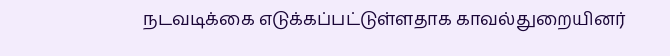நடவடிக்கை எடுக்கப்பட்டுள்ளதாக காவல்துறையினர்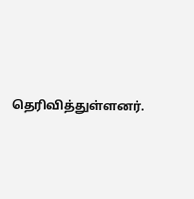தெரிவித்துள்ளனர்.